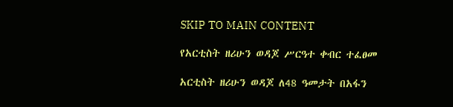SKIP TO MAIN CONTENT

የአርቲስት ዘሪሁን ወዳጆ ሥርዓተ ቀብር ተፈፀመ

አርቲስት ዘሪሁን ወዳጆ ለ48 ዓመታት በአፋን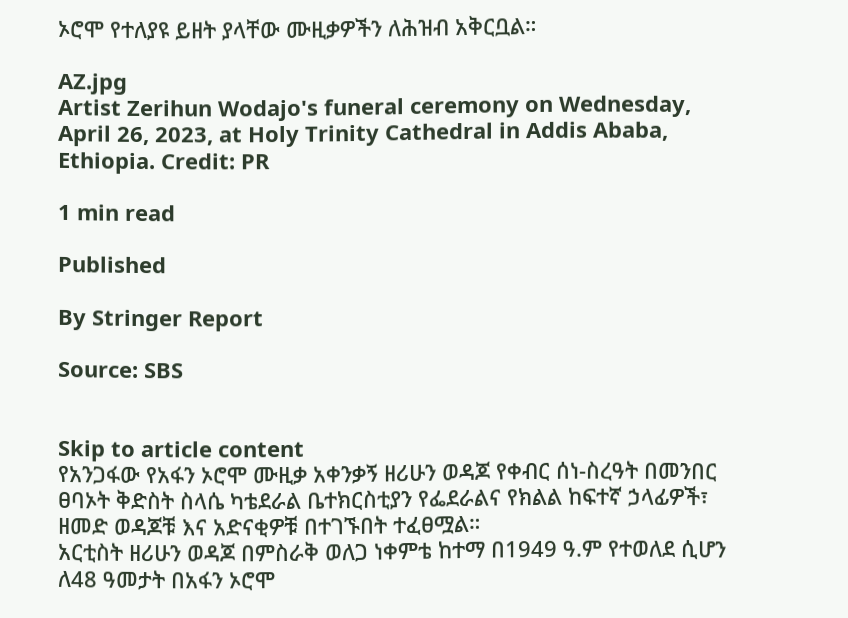ኦሮሞ የተለያዩ ይዘት ያላቸው ሙዚቃዎችን ለሕዝብ አቅርቧል።

AZ.jpg
Artist Zerihun Wodajo's funeral ceremony on Wednesday, April 26, 2023, at Holy Trinity Cathedral in Addis Ababa, Ethiopia. Credit: PR

1 min read

Published

By Stringer Report

Source: SBS


Skip to article content
የአንጋፋው የአፋን ኦሮሞ ሙዚቃ አቀንቃኝ ዘሪሁን ወዳጆ የቀብር ሰነ-ስረዓት በመንበር ፀባኦት ቅድስት ስላሴ ካቴደራል ቤተክርስቲያን የፌደራልና የክልል ከፍተኛ ኃላፊዎች፣ ዘመድ ወዳጆቹ እና አድናቂዎቹ በተገኙበት ተፈፀሟል።
አርቲስት ዘሪሁን ወዳጆ በምስራቅ ወለጋ ነቀምቴ ከተማ በ1949 ዓ.ም የተወለደ ሲሆን ለ48 ዓመታት በአፋን ኦሮሞ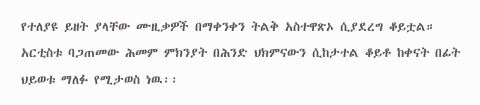የተለያዩ ይዘት ያላቸው ሙዚቃዎች በማቀንቀን ትልቅ አስተዋጽኦ ሲያደረግ ቆይቷል።
አርቲስቱ ባጋጠመው ሕመም ምክንያት በሕንድ ህክምናውን ሲከታተል ቆይቶ ከቀናት በፊት ህይወቱ ማለፉ የሚታወስ ነዉ፡፡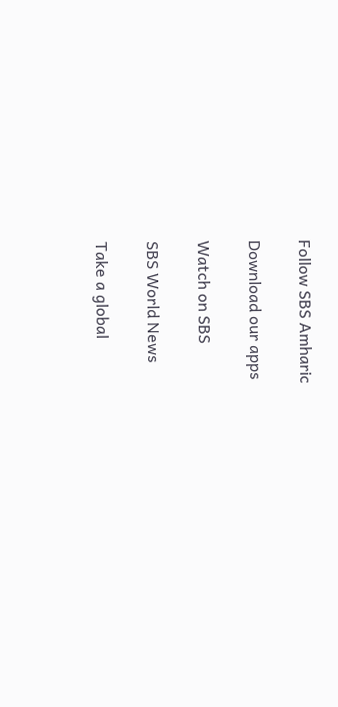Follow SBS Amharic

Download our apps

Watch on SBS

SBS World News

Take a global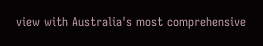view with Australia's most comprehensive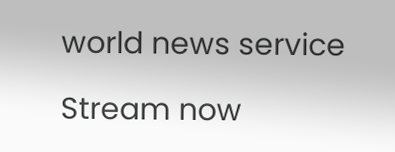world news service

Stream now